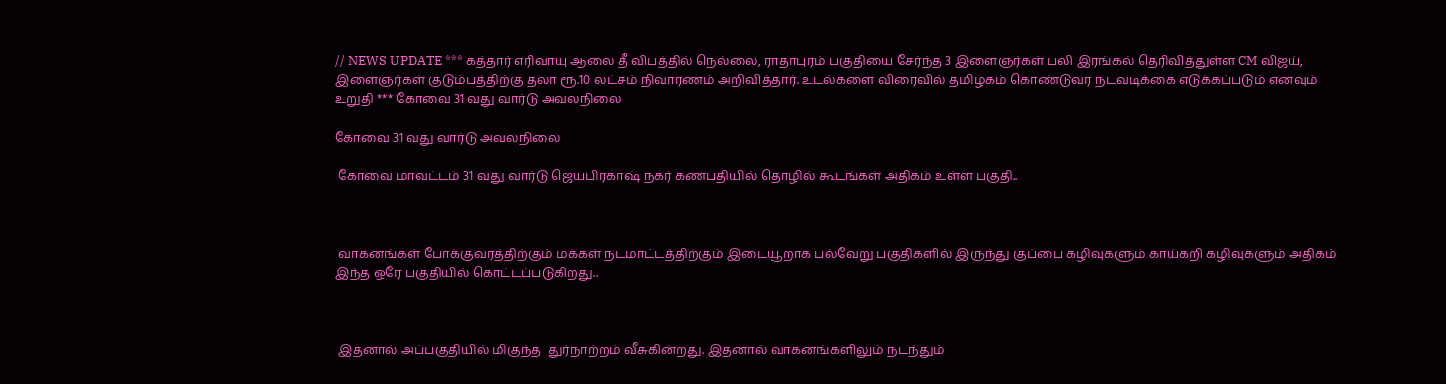// NEWS UPDATE *** கத்தார் எரிவாயு ஆலை தீ விபத்தில் நெல்லை, ராதாபுரம் பகுதியை சேர்ந்த 3 இளைஞர்கள் பலி இரங்கல் தெரிவித்துள்ள CM விஜய், இளைஞர்கள் குடும்பத்திற்கு தலா ரூ.10 லட்சம் நிவாரணம் அறிவித்தார். உடல்களை விரைவில் தமிழகம் கொண்டுவர நடவடிக்கை எடுக்கப்படும் எனவும் உறுதி *** கோவை 31 வது வார்டு அவலநிலை

கோவை 31 வது வார்டு அவலநிலை

 கோவை மாவட்டம் 31 வது வார்டு ஜெயபிரகாஷ் நகர் கணபதியில் தொழில் கூடங்கள் அதிகம் உள்ள பகுதி..



 வாகனங்கள் போக்குவரத்திற்கும் மக்கள் நடமாட்டத்திற்கும் இடையூறாக பல்வேறு பகுதிகளில் இருந்து குப்பை கழிவுகளும் காய்கறி கழிவுகளும் அதிகம் இந்த ஒரே பகுதியில் கொட்டப்படுகிறது..



 இதனால் அப்பகுதியில் மிகுந்த  துர்நாற்றம் வீசுகின்றது. இதனால் வாகனங்களிலும் நடந்தும்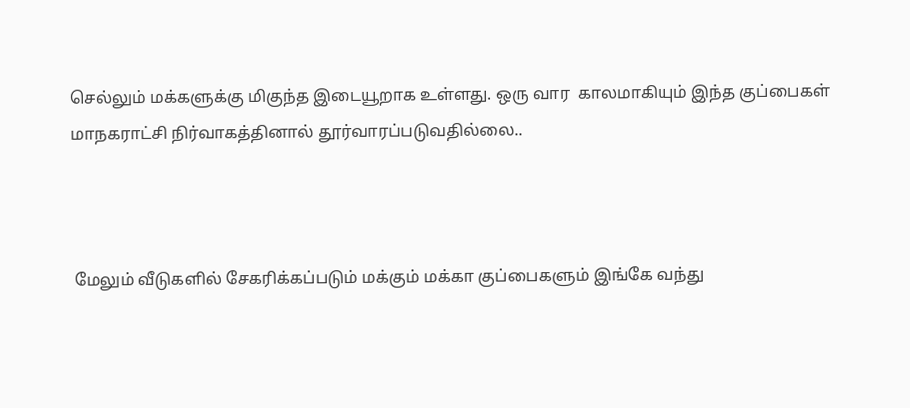செல்லும் மக்களுக்கு மிகுந்த இடையூறாக உள்ளது. ஒரு வார  காலமாகியும் இந்த குப்பைகள் மாநகராட்சி நிர்வாகத்தினால் தூர்வாரப்படுவதில்லை..



 மேலும் வீடுகளில் சேகரிக்கப்படும் மக்கும் மக்கா குப்பைகளும் இங்கே வந்து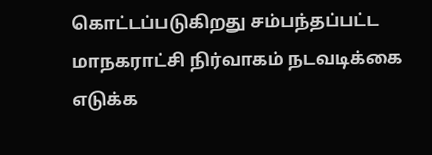கொட்டப்படுகிறது சம்பந்தப்பட்ட மாநகராட்சி நிர்வாகம் நடவடிக்கை எடுக்க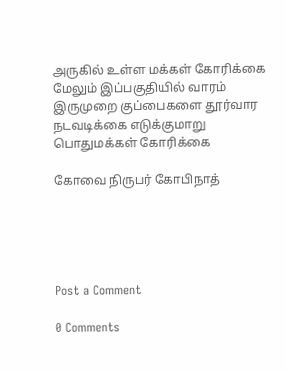அருகில் உள்ள மக்கள் கோரிக்கை மேலும் இப்பகுதியில் வாரம் இருமுறை குப்பைகளை தூர்வார நடவடிக்கை எடுக்குமாறு பொதுமக்கள் கோரிக்கை

கோவை நிருபர் கோபிநாத்





Post a Comment

0 Comments